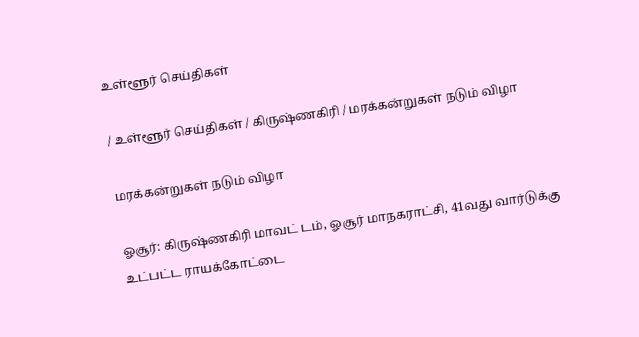உள்ளூர் செய்திகள்

/ உள்ளூர் செய்திகள் / கிருஷ்ணகிரி / மரக்கன்றுகள் நடும் விழா

மரக்கன்றுகள் நடும் விழா

ஓசூர்: கிருஷ்ணகிரி மாவட் டம், ஓசூர் மாநகராட்சி, 41வது வார்டுக்கு உட்பட்ட ராயக்கோட்டை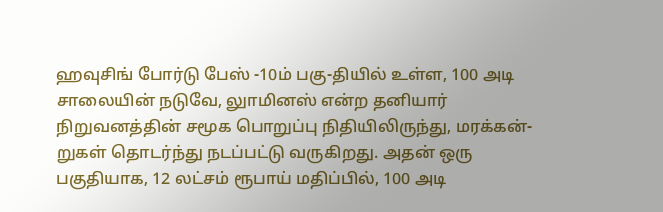ஹவுசிங் போர்டு பேஸ் -10ம் பகு-தியில் உள்ள, 100 அடி சாலையின் நடுவே, லுாமினஸ் என்ற தனியார் நிறுவனத்தின் சமூக பொறுப்பு நிதியிலிருந்து, மரக்கன்-றுகள் தொடர்ந்து நடப்பட்டு வருகிறது. அதன் ஒரு பகுதியாக, 12 லட்சம் ரூபாய் மதிப்பில், 100 அடி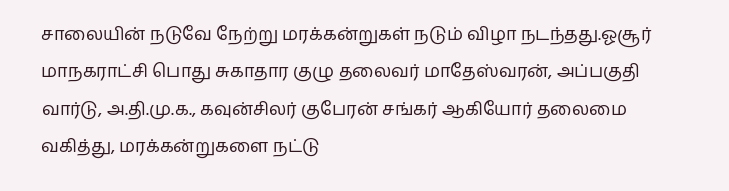சாலையின் நடுவே நேற்று மரக்கன்றுகள் நடும் விழா நடந்தது.ஓசூர் மாநகராட்சி பொது சுகாதார குழு தலைவர் மாதேஸ்வரன், அப்பகுதி வார்டு, அ.தி.மு.க., கவுன்சிலர் குபேரன் சங்கர் ஆகியோர் தலைமை வகித்து, மரக்கன்றுகளை நட்டு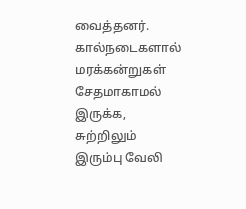வைத்தனர். கால்நடைகளால் மரக்கன்றுகள் சேதமாகாமல் இருக்க, சுற்றிலும் இரும்பு வேலி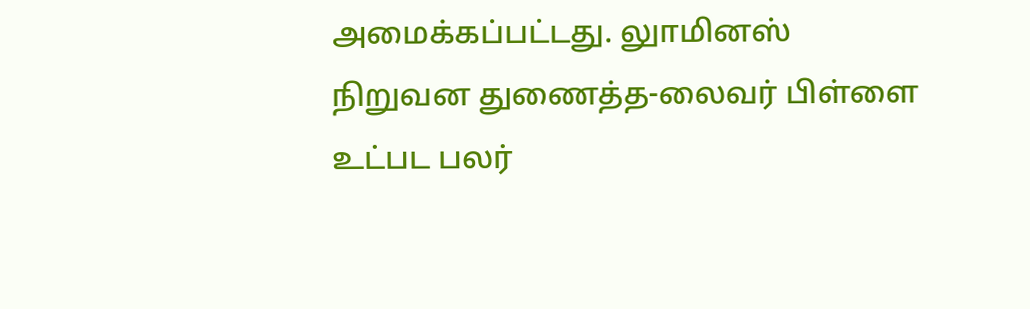அமைக்கப்பட்டது. லுாமினஸ் நிறுவன துணைத்த-லைவர் பிள்ளை உட்பட பலர்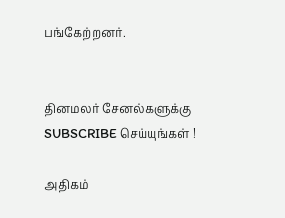பங்கேற்றனர்.


தினமலர் சேனல்களுக்கு SUBSCRIBE செய்யுங்கள் !

அதிகம்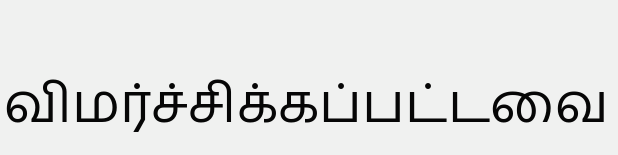விமர்ச்சிக்கப்பட்டவை